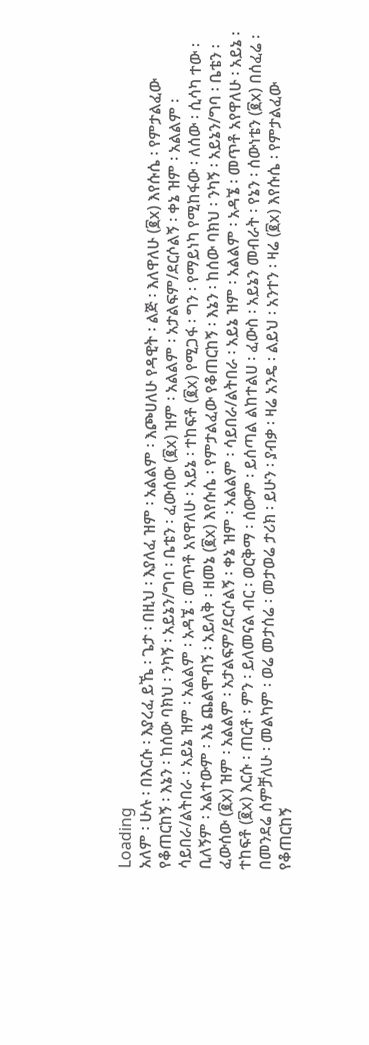Loading
አለም ፡ ሁሉ ፡ በእርሱ ፡ እያረፈ ይኼ ፡ ጌታ ፡ በዚህ ፡ እያለፈ ዝም ፡ አልልም ፡ እጮሀለሁ የዳዊት ፡ ልጅ ፡ እለዋለሁ (፪x) እየሱሴ ፡ የምታልፈው የቆጠርከኝ ፡ እኔን ፡ ከሰው ባክህ ፡ ንካኝ ፡ አይኔን/ግባ ፡ ቤቴን ፡ ፈውሰው (፪x) ዝም ፡ አልልም ፡ አታልፍም/ደርሶልኝ ፡ ቀኔ ዝም ፡ አልልም ፡ ሳይበራ/ልትበራ ፡ አይኔ ዝም ፡ አልልም ፡ አዳኜ ፡ መጥቶ አየዋለሁ ፡ አይኔ ፡ ተከፍቶ (፪x) የሚጋፋ ፡ ግን ፡ የማይነካ የሚከፋው ፡ ለሰው ፡ ሲሳካ ተው ፡ ቢለኝም ፡ አልተውም ፡ እኔ ጨልሞብኝ ፡ አይለቅ ፡ ዘመኔ (፪x) እየሱሴ ፡ የምታልፈው የቆጠርከኝ ፡ እኔን ፡ ከሰው ባክህ ፡ ንካኝ ፡ አይኔን/ግባ ፡ ቤቴን ፡ ፈውሰው (፪x) ዝም ፡ አልልም ፡ አታልፍም/ደርሶልኝ ፡ ቀኔ ዝም ፡ አልልም ፡ ሳይበራ/ልትበራ ፡ አይኔ ዝም ፡ አልልም ፡ አዳኜ ፡ መጥቶ አየዋለሁ ፡ አይኔ ፡ ተከፍቶ (፪x) እርሱ ፡ ጠርቶ ፡ ምን ፡ ይለመናል ብር ፡ ወርቅማ ፡ ሰውም ፡ ይሰጣል ልከተልሀ ፡ ፈውስ ፡ አይኔን መብራት ፡ የኔን ፡ ሰውነቴን (፪x) በሰፈሬ ፡ በመንደሬ ሰምቻለሁ ፡ መልካም ፡ ወሬ መታሰሬ ፡ መታወሬ ታሪክ ፡ ይሁን ፡ ያብቃ ፡ ዛሬ አንዴ ፡ ልይህ ፡ አንተን ፡ ዛሬ (፪x) እየሱሴ ፡ የምታልፈው የቆጠርከኝ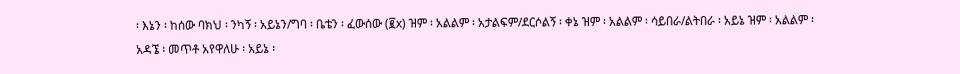፡ እኔን ፡ ከሰው ባክህ ፡ ንካኝ ፡ አይኔን/ግባ ፡ ቤቴን ፡ ፈውሰው (፪x) ዝም ፡ አልልም ፡ አታልፍም/ደርሶልኝ ፡ ቀኔ ዝም ፡ አልልም ፡ ሳይበራ/ልትበራ ፡ አይኔ ዝም ፡ አልልም ፡ አዳኜ ፡ መጥቶ አየዋለሁ ፡ አይኔ ፡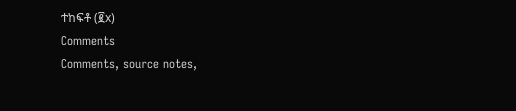ተከፍቶ (፪x)
Comments
Comments, source notes,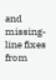and missing-line fixes from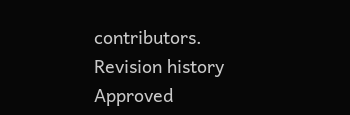contributors.
Revision history
Approved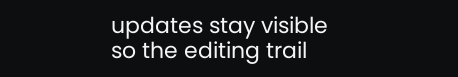updates stay visible so the editing trail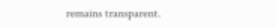remains transparent.